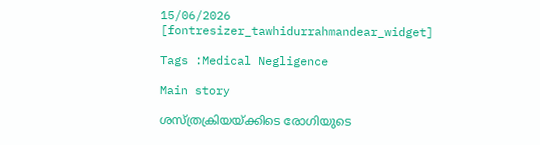15/06/2026
[fontresizer_tawhidurrahmandear_widget]

Tags :Medical Negligence

Main story

ശസ്ത്രക്രിയയ്ക്കിടെ രോഗിയുടെ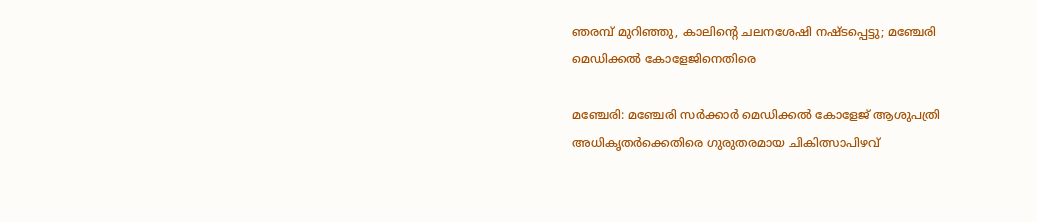ഞരമ്പ് മുറിഞ്ഞു, കാലിന്റെ ചലനശേഷി നഷ്ടപ്പെട്ടു; മഞ്ചേരി മെഡിക്കൽ കോളേജിനെതിരെ

മഞ്ചേരി: മഞ്ചേരി സർക്കാർ മെഡിക്കൽ കോളേജ് ആശുപത്രി അധികൃതർക്കെതിരെ ഗുരുതരമായ ചികിത്സാപിഴവ്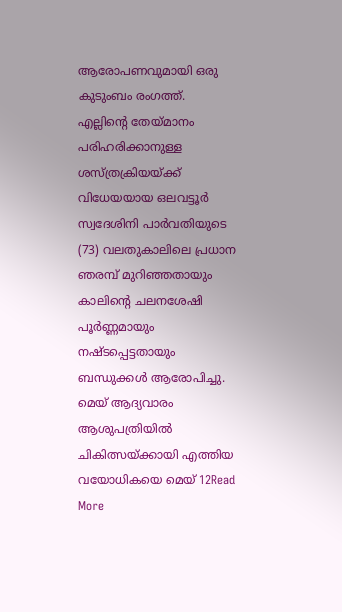ആരോപണവുമായി ഒരു കുടുംബം രംഗത്ത്. എല്ലിന്റെ തേയ്മാനം പരിഹരിക്കാനുള്ള ശസ്ത്രക്രിയയ്ക്ക് വിധേയയായ ഒലവട്ടൂർ സ്വദേശിനി പാർവതിയുടെ (73) വലതുകാലിലെ പ്രധാന ഞരമ്പ് മുറിഞ്ഞതായും കാലിന്റെ ചലനശേഷി പൂർണ്ണമായും നഷ്ടപ്പെട്ടതായും ബന്ധുക്കൾ ആരോപിച്ചു. മെയ് ആദ്യവാരം ആശുപത്രിയിൽ ചികിത്സയ്ക്കായി എത്തിയ വയോധികയെ മെയ് 12Read More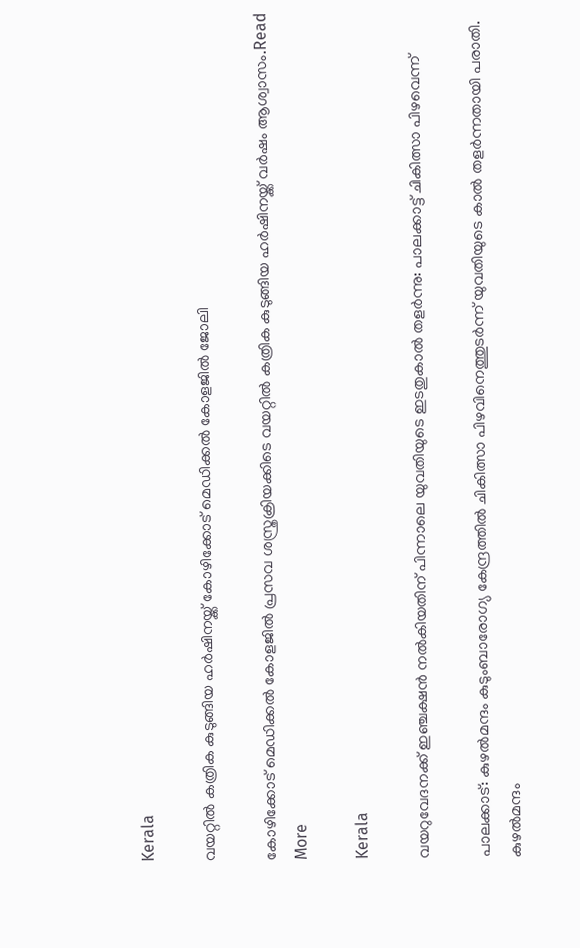Kerala

വയറ്റിൽ കത്രിക കുടുങ്ങിയ ഹർഷിനയ്ക്ക് കോഴിക്കോട് മെഡിക്കൽ കോളജിൽ ജോലി

കോഴിക്കോട് മെഡിക്കൽ കോളജിൽ പ്രസവ ശസ്ത്രക്രിയക്കിടെ വയറ്റിൽ കത്രിക കുടുങ്ങിയ ഹർഷിനയ്ക്ക് വർഷം ആശ്വാസം.Read More

Kerala

വയറുവേദനക്ക് ഇഞ്ചക്ഷൻ നൽകിയതിന് പിന്നാലെ യുവതിയുടെ ഇടതുകാൽ തളർന്നു: പാലക്കാട്ട് ചികിത്സാ പിഴവെന്ന്

പാലക്കാട്: കുഴൽമന്ദം കുടുംബാരോഗ്യ കേന്ദ്രത്തിൽ ചികിത്സാ പിഴവിനെത്തുടർന്ന് യുവതിയുടെ കാൽ തളർന്നതായി പരാതി. കുഴൽമന്ദം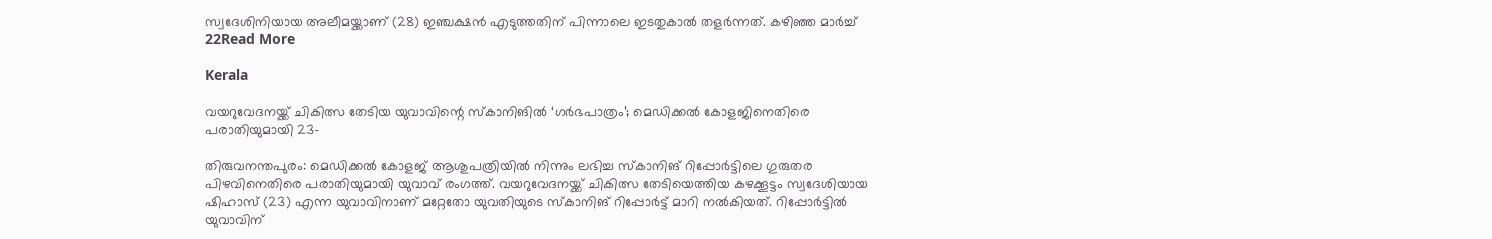സ്വദേശിനിയായ അലീമയ്ക്കാണ് (28) ഇഞ്ചക്ഷൻ എടുത്തതിന് പിന്നാലെ ഇടതുകാൽ തളർന്നത്. കഴിഞ്ഞ മാർച്ച് 22Read More

Kerala

വയറുവേദനയ്ക്ക് ചികിത്സ തേടിയ യുവാവിന്റെ സ്കാനിങില്‍ ‘ഗർഭപാത്രം’; മെഡിക്കൽ കോളജിനെതിരെ പരാതിയുമായി 23-

തിരുവനന്തപുരം: മെഡിക്കൽ കോളജ് ആശുപത്രിയിൽ നിന്നും ലഭിച്ച സ്കാനിങ് റിപ്പോർട്ടിലെ ഗുരുതര പിഴവിനെതിരെ പരാതിയുമായി യുവാവ് രംഗത്ത്. വയറുവേദനയ്ക്ക് ചികിത്സ തേടിയെത്തിയ കഴക്കൂട്ടം സ്വദേശിയായ ഷിഹാസ് (23) എന്ന യുവാവിനാണ് മറ്റേതോ യുവതിയുടെ സ്കാനിങ് റിപ്പോർട്ട് മാറി നൽകിയത്. റിപ്പോർട്ടിൽ യുവാവിന്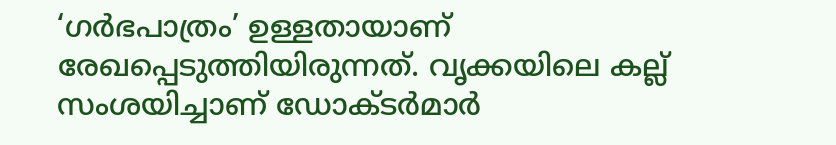‘ഗർഭപാത്രം’ ഉള്ളതായാണ് രേഖപ്പെടുത്തിയിരുന്നത്. വൃക്കയിലെ കല്ല് സംശയിച്ചാണ് ഡോക്ടർമാർ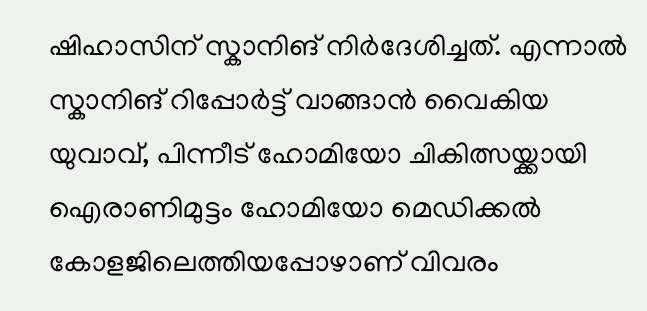ഷിഹാസിന് സ്കാനിങ് നിർദേശിച്ചത്. എന്നാൽ സ്കാനിങ് റിപ്പോർട്ട് വാങ്ങാൻ വൈകിയ യുവാവ്, പിന്നീട് ഹോമിയോ ചികിത്സയ്ക്കായി ഐരാണിമുട്ടം ഹോമിയോ മെഡിക്കൽ കോളജിലെത്തിയപ്പോഴാണ് വിവരം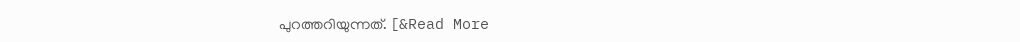പുറത്തറിയുന്നത്. [&Read More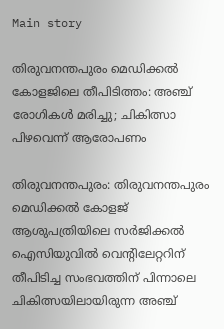Main story

തിരുവനന്തപുരം മെഡിക്കൽ കോളജിലെ തീപിടിത്തം: അഞ്ച് രോഗികൾ മരിച്ചു; ചികിത്സാ പിഴവെന്ന് ആരോപണം

തിരുവനന്തപുരം: തിരുവനന്തപുരം മെഡിക്കൽ കോളജ് ആശുപത്രിയിലെ സർജിക്കൽ ഐസിയുവിൽ വെൻ്റിലേറ്ററിന് തീപിടിച്ച സംഭവത്തിന് പിന്നാലെ ചികിത്സയിലായിരുന്ന അഞ്ച്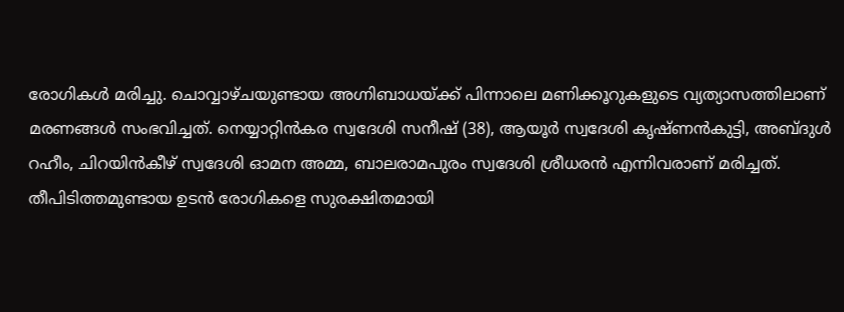രോഗികൾ മരിച്ചു. ചൊവ്വാഴ്ചയുണ്ടായ അഗ്നിബാധയ്ക്ക് പിന്നാലെ മണിക്കൂറുകളുടെ വ്യത്യാസത്തിലാണ് മരണങ്ങൾ സംഭവിച്ചത്. നെയ്യാറ്റിൻകര സ്വദേശി സനീഷ് (38), ആയൂർ സ്വദേശി കൃഷ്ണൻകുട്ടി, അബ്ദുൾ റഹീം, ചിറയിൻകീഴ് സ്വദേശി ഓമന അമ്മ, ബാലരാമപുരം സ്വദേശി ശ്രീധരൻ എന്നിവരാണ് മരിച്ചത്. തീപിടിത്തമുണ്ടായ ഉടൻ രോഗികളെ സുരക്ഷിതമായി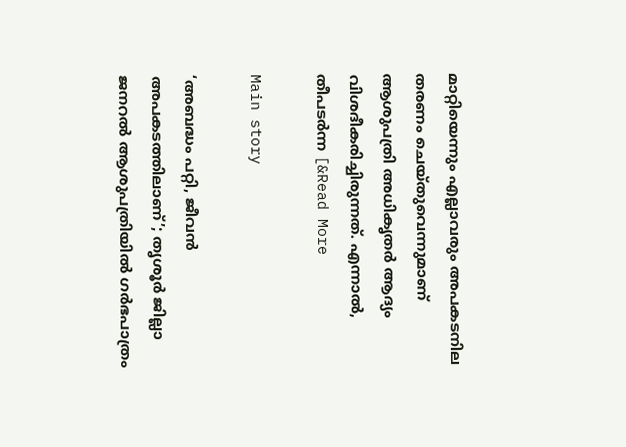മാറ്റിയെന്നും എല്ലാവരും അപകടനില തരണം ചെയ്തുവെന്നുമാണ് ആശുപത്രി അധികൃതർ ആദ്യം വിശദീകരിച്ചിരുന്നത്. എന്നാൽ, തീപടർന്ന [&Read More

Main story

‘അബദ്ധം പറ്റി, ജീവൻ അപകടത്തിലാണ്’; തൃശൂർ ജില്ലാ ജനറൽ ആശുപത്രിയിൽ ഗർഭപാത്രം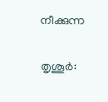നീക്കുന്ന

തൃശൂർ: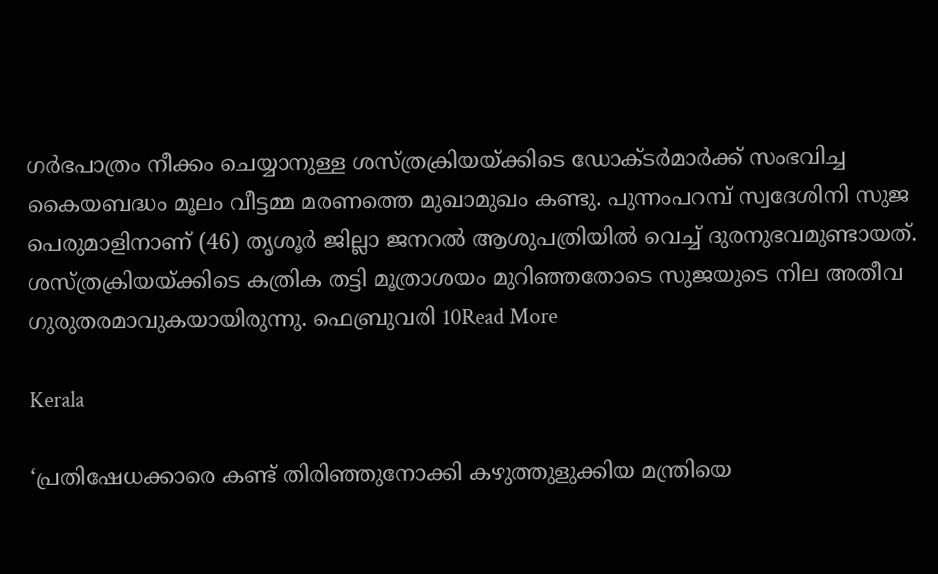ഗർഭപാത്രം നീക്കം ചെയ്യാനുള്ള ശസ്ത്രക്രിയയ്ക്കിടെ ഡോക്ടർമാർക്ക് സംഭവിച്ച കൈയബദ്ധം മൂലം വീട്ടമ്മ മരണത്തെ മുഖാമുഖം കണ്ടു. പുന്നംപറമ്പ് സ്വദേശിനി സുജ പെരുമാളിനാണ് (46) തൃശൂർ ജില്ലാ ജനറൽ ആശുപത്രിയിൽ വെച്ച് ദുരനുഭവമുണ്ടായത്. ശസ്ത്രക്രിയയ്ക്കിടെ കത്രിക തട്ടി മൂത്രാശയം മുറിഞ്ഞതോടെ സുജയുടെ നില അതീവ ഗുരുതരമാവുകയായിരുന്നു. ഫെബ്രുവരി 10Read More

Kerala

‘പ്രതിഷേധക്കാരെ കണ്ട് തിരിഞ്ഞുനോക്കി കഴുത്തുളുക്കിയ മന്ത്രിയെ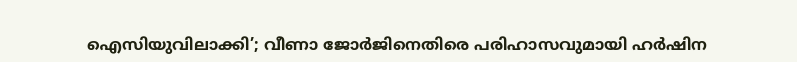ഐസിയുവിലാക്കി’; വീണാ ജോർജിനെതിരെ പരിഹാസവുമായി ഹർഷിന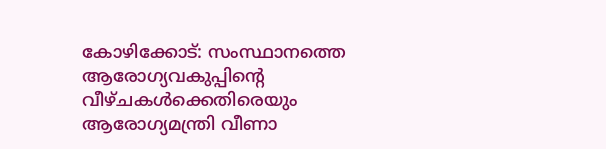കോഴിക്കോട്: സംസ്ഥാനത്തെ ആരോഗ്യവകുപ്പിന്റെ വീഴ്ചകൾക്കെതിരെയും ആരോഗ്യമന്ത്രി വീണാ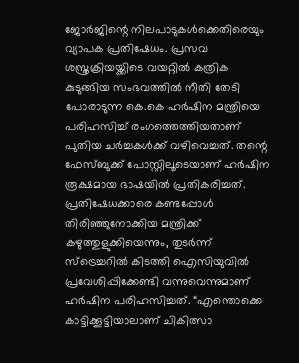ജോർജിന്റെ നിലപാടുകൾക്കെതിരെയും വ്യാപക പ്രതിഷേധം. പ്രസവ ശസ്ത്രക്രിയയ്ക്കിടെ വയറ്റിൽ കത്രിക കുടുങ്ങിയ സംഭവത്തിൽ നീതി തേടി പോരാടുന്ന കെ.കെ ഹർഷിന മന്ത്രിയെ പരിഹസിച്ച് രംഗത്തെത്തിയതാണ് പുതിയ ചർച്ചകൾക്ക് വഴിവെച്ചത്. തന്റെ ഫേസ്ബുക്ക് പോസ്റ്റിലൂടെയാണ് ഹർഷിന രൂക്ഷമായ ഭാഷയിൽ പ്രതികരിച്ചത്. പ്രതിഷേധക്കാരെ കണ്ടപ്പോൾ തിരിഞ്ഞുനോക്കിയ മന്ത്രിക്ക് കഴുത്തുളുക്കിയെന്നും, തുടർന്ന് സ്ട്രെച്ചറിൽ കിടത്തി ഐസിയുവിൽ പ്രവേശിപ്പിക്കേണ്ടി വന്നുവെന്നുമാണ് ഹർഷിന പരിഹസിച്ചത്. “എന്തൊക്കെ കാട്ടിക്കൂട്ടിയാലാണ് ചികിത്സാ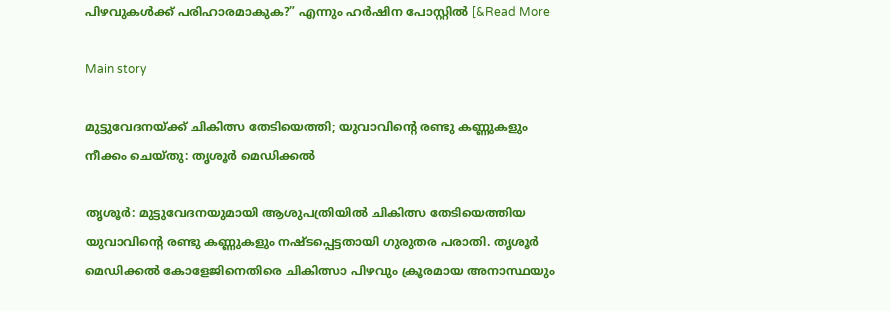പിഴവുകൾക്ക് പരിഹാരമാകുക?” എന്നും ഹർഷിന പോസ്റ്റിൽ [&Read More

Main story

മുട്ടുവേദനയ്ക്ക് ചികിത്സ തേടിയെത്തി; യുവാവിന്റെ രണ്ടു കണ്ണുകളും നീക്കം ചെയ്തു: തൃശൂർ മെഡിക്കൽ

തൃശൂർ: മുട്ടുവേദനയുമായി ആശുപത്രിയിൽ ചികിത്സ തേടിയെത്തിയ യുവാവിന്റെ രണ്ടു കണ്ണുകളും നഷ്ടപ്പെട്ടതായി ഗുരുതര പരാതി. തൃശൂർ മെഡിക്കൽ കോളേജിനെതിരെ ചികിത്സാ പിഴവും ക്രൂരമായ അനാസ്ഥയും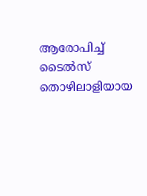ആരോപിച്ച് ടൈൽസ് തൊഴിലാളിയായ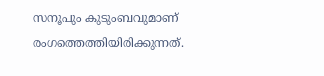സനൂപും കുടുംബവുമാണ് രംഗത്തെത്തിയിരിക്കുന്നത്.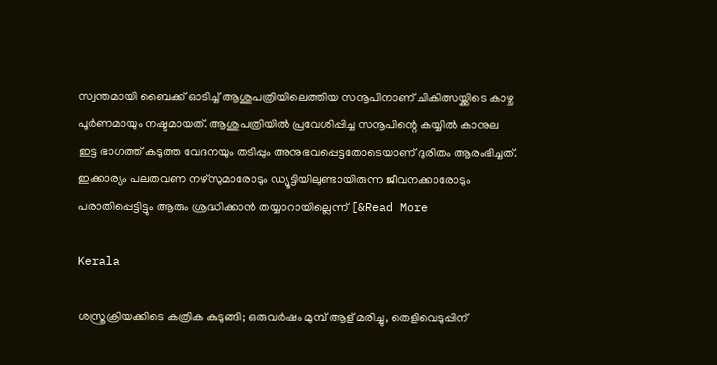സ്വന്തമായി ബൈക്ക് ഓടിച്ച് ആശുപത്രിയിലെത്തിയ സനൂപിനാണ് ചികിത്സയ്ക്കിടെ കാഴ്ച പൂർണമായും നഷ്ടമായത്. ആശുപത്രിയിൽ പ്രവേശിപ്പിച്ച സനൂപിന്റെ കയ്യിൽ കാനുല ഇട്ട ഭാഗത്ത് കടുത്ത വേദനയും തടിപ്പും അനുഭവപ്പെട്ടതോടെയാണ് ദുരിതം ആരംഭിച്ചത്. ഇക്കാര്യം പലതവണ നഴ്‌സുമാരോടും ഡ്യൂട്ടിയിലുണ്ടായിരുന്ന ജീവനക്കാരോടും പരാതിപ്പെട്ടിട്ടും ആരും ശ്രദ്ധിക്കാൻ തയ്യാറായില്ലെന്ന് [&Read More

Kerala

ശസ്ത്രക്രിയക്കിടെ കത്രിക കുടുങ്ങി; ഒരുവർഷം മുമ്പ് ആള് മരിച്ചു, തെളിവെടുപ്പിന്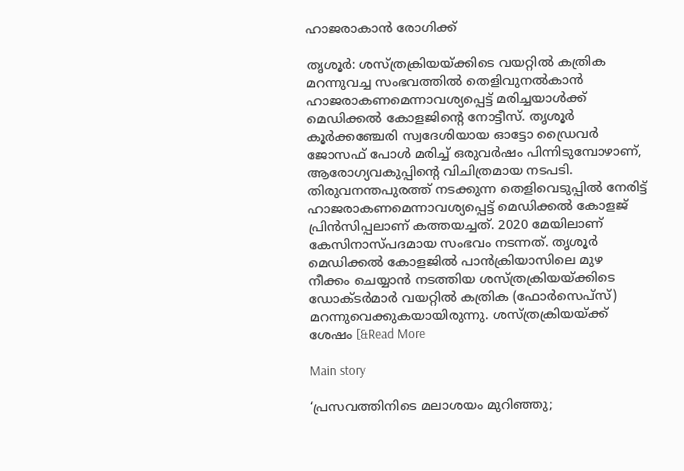ഹാജരാകാൻ രോഗിക്ക്

തൃശൂർ: ശസ്ത്രക്രിയയ്ക്കിടെ വയറ്റിൽ കത്രിക മറന്നുവച്ച സംഭവത്തിൽ തെളിവുനൽകാൻ ഹാജരാകണമെന്നാവശ്യപ്പെട്ട് മരിച്ചയാൾക്ക് മെഡിക്കൽ കോളജിന്റെ നോട്ടീസ്. തൃശൂർ കൂർക്കഞ്ചേരി സ്വദേശിയായ ഓട്ടോ ഡ്രൈവർ ജോസഫ് പോൾ മരിച്ച് ഒരുവർഷം പിന്നിടുമ്പോഴാണ്, ആരോഗ്യവകുപ്പിന്റെ വിചിത്രമായ നടപടി. തിരുവനന്തപുരത്ത് നടക്കുന്ന തെളിവെടുപ്പിൽ നേരിട്ട് ഹാജരാകണമെന്നാവശ്യപ്പെട്ട് മെഡിക്കൽ കോളജ് പ്രിൻസിപ്പലാണ് കത്തയച്ചത്. 2020 മേയിലാണ് കേസിനാസ്പദമായ സംഭവം നടന്നത്. തൃശൂർ മെഡിക്കൽ കോളജിൽ പാൻക്രിയാസിലെ മുഴ നീക്കം ചെയ്യാൻ നടത്തിയ ശസ്ത്രക്രിയയ്ക്കിടെ ഡോക്ടർമാർ വയറ്റിൽ കത്രിക (ഫോർസെപ്‌സ്) മറന്നുവെക്കുകയായിരുന്നു. ശസ്ത്രക്രിയയ്ക്ക് ശേഷം [&Read More

Main story

‘പ്രസവത്തിനിടെ മലാശയം മുറിഞ്ഞു;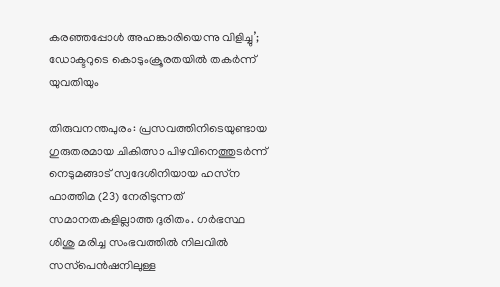കരഞ്ഞപ്പോൾ അഹങ്കാരിയെന്നു വിളിച്ചു’; ഡോക്ടറുടെ കൊടുംക്രൂരതയിൽ തകർന്ന് യുവതിയും

തിരുവനന്തപുരം: പ്രസവത്തിനിടെയുണ്ടായ ഗുരുതരമായ ചികിത്സാ പിഴവിനെത്തുടർന്ന് നെടുമങ്ങാട് സ്വദേശിനിയായ ഹസ്‌ന ഫാത്തിമ (23) നേരിടുന്നത് സമാനതകളില്ലാത്ത ദുരിതം. ഗർഭസ്ഥ ശിശു മരിച്ച സംഭവത്തിൽ നിലവിൽ സസ്‌പെൻഷനിലുള്ള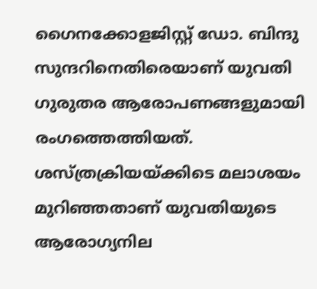ഗൈനക്കോളജിസ്റ്റ് ഡോ. ബിന്ദു സുന്ദറിനെതിരെയാണ് യുവതി ഗുരുതര ആരോപണങ്ങളുമായി രംഗത്തെത്തിയത്. ശസ്ത്രക്രിയയ്ക്കിടെ മലാശയം മുറിഞ്ഞതാണ് യുവതിയുടെ ആരോഗ്യനില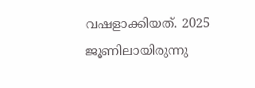വഷളാക്കിയത്. 2025 ജൂണിലായിരുന്നു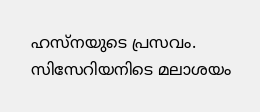ഹസ്‌നയുടെ പ്രസവം. സിസേറിയനിടെ മലാശയം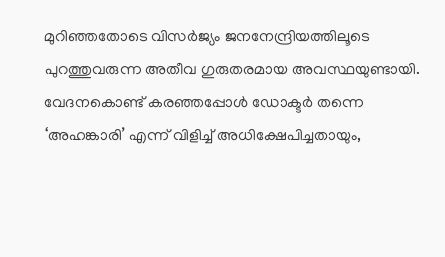മുറിഞ്ഞതോടെ വിസർജ്യം ജനനേന്ദ്രിയത്തിലൂടെ പുറത്തുവരുന്ന അതീവ ഗുരുതരമായ അവസ്ഥയുണ്ടായി. വേദനകൊണ്ട് കരഞ്ഞപ്പോൾ ഡോക്ടർ തന്നെ ‘അഹങ്കാരി’ എന്ന് വിളിച്ച് അധിക്ഷേപിച്ചതായും,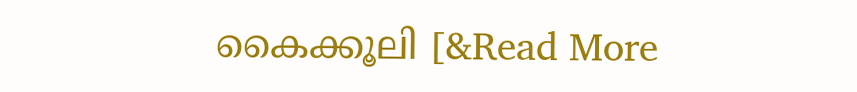കൈക്കൂലി [&Read More